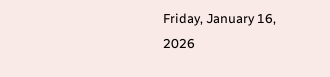Friday, January 16, 2026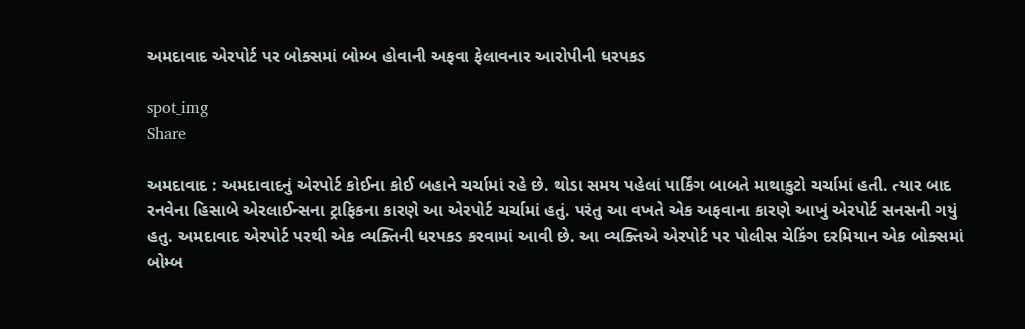અમદાવાદ એરપોર્ટ પર બોક્સમાં બોમ્બ હોવાની અફવા ફેલાવનાર આરોપીની ધરપકડ

spot_img
Share

અમદાવાદ : અમદાવાદનું એરપોર્ટ કોઈના કોઈ બહાને ચર્ચામાં રહે છે. થોડા સમય પહેલાં પાર્કિંગ બાબતે માથાકુટો ચર્ચામાં હતી. ત્યાર બાદ રનવેના હિસાબે એરલાઈન્સના ટ્રાફિકના કારણે આ એરપોર્ટ ચર્ચામાં હતું. પરંતુ આ વખતે એક અફવાના કારણે આખું એરપોર્ટ સનસની ગયું હતુ. અમદાવાદ એરપોર્ટ પરથી એક વ્યક્તિની ધરપકડ કરવામાં આવી છે. આ વ્યક્તિએ એરપોર્ટ પર પોલીસ ચેકિંગ દરમિયાન એક બોક્સમાં બોમ્બ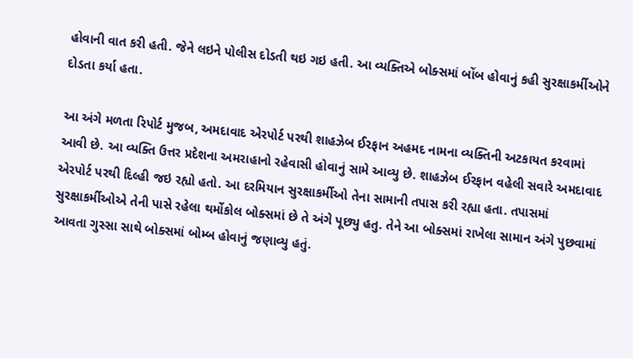હોવાની વાત કરી હતી. જેને લઇને પોલીસ દોડતી થઇ ગઇ હતી. આ વ્યક્તિએ બોક્સમાં બોંબ હોવાનું કહી સુરક્ષાકર્મીઓને દોડતા કર્યા હતા.

આ અંગે મળતા રિપોર્ટ મુજબ, અમદાવાદ એરપોર્ટ પરથી શાહઝેબ ઈરફાન અહમદ નામના વ્યક્તિની અટકાયત કરવામાં આવી છે. આ વ્યક્તિ ઉત્તર પ્રદેશના અમરાહાનો રહેવાસી હોવાનું સામે આવ્યુ છે. શાહઝેબ ઈરફાન વહેલી સવારે અમદાવાદ એરપોર્ટ પરથી દિલ્હી જઇ રહ્યો હતો. આ દરમિયાન સુરક્ષાકર્મીઓ તેના સામાની તપાસ કરી રહ્યા હતા. તપાસમાં સુરક્ષાકર્મીઓએ તેની પાસે રહેલા થર્મોકોલ બોક્સમાં છે તે અંગે પૂછ્યુ હતુ. તેને આ બોક્સમાં રાખેલા સામાન અંગે પુછવામાં આવતા ગુસ્સા સાથે બોક્સમાં બોમ્બ હોવાનું જણાવ્યુ હતું.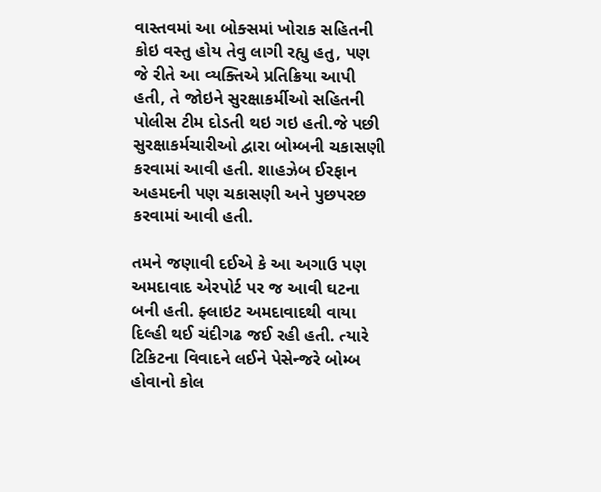વાસ્તવમાં આ બોક્સમાં ખોરાક સહિતની કોઇ વસ્તુ હોય તેવુ લાગી રહ્યુ હતુ, પણ જે રીતે આ વ્યક્તિએ પ્રતિક્રિયા આપી હતી, તે જોઇને સુરક્ષાકર્મીઓ સહિતની પોલીસ ટીમ દોડતી થઇ ગઇ હતી.જે પછી સુરક્ષાકર્મચારીઓ દ્વારા બોમ્બની ચકાસણી કરવામાં આવી હતી. શાહઝેબ ઈરફાન અહમદની પણ ચકાસણી અને પુછપરછ કરવામાં આવી હતી.

તમને જણાવી દઈએ કે આ અગાઉ પણ અમદાવાદ એરપોર્ટ પર જ આવી ઘટના બની હતી. ફ્લાઇટ અમદાવાદથી વાયા દિલ્હી થઈ ચંદીગઢ જઈ રહી હતી. ત્યારે ટિકિટના વિવાદને લઈને પેસેન્જરે બોમ્બ હોવાનો કોલ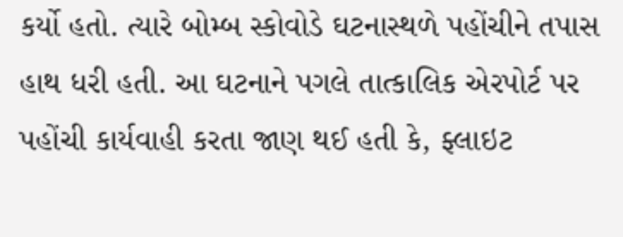કર્યો હતો. ત્યારે બોમ્બ સ્કોવોડે ઘટનાસ્થળે પહોંચીને તપાસ હાથ ધરી હતી. આ ઘટનાને પગલે તાત્કાલિક એરપોર્ટ પર પહોંચી કાર્યવાહી કરતા જાણ થઈ હતી કે, ફ્લાઇટ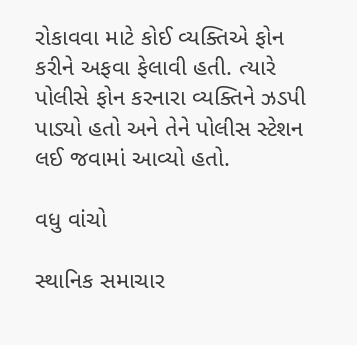રોકાવવા માટે કોઈ વ્યક્તિએ ફોન કરીને અફવા ફેલાવી હતી. ત્યારે પોલીસે ફોન કરનારા વ્યક્તિને ઝડપી પાડ્યો હતો અને તેને પોલીસ સ્ટેશન લઈ જવામાં આવ્યો હતો.

વધુ વાંચો

સ્થાનિક સમાચાર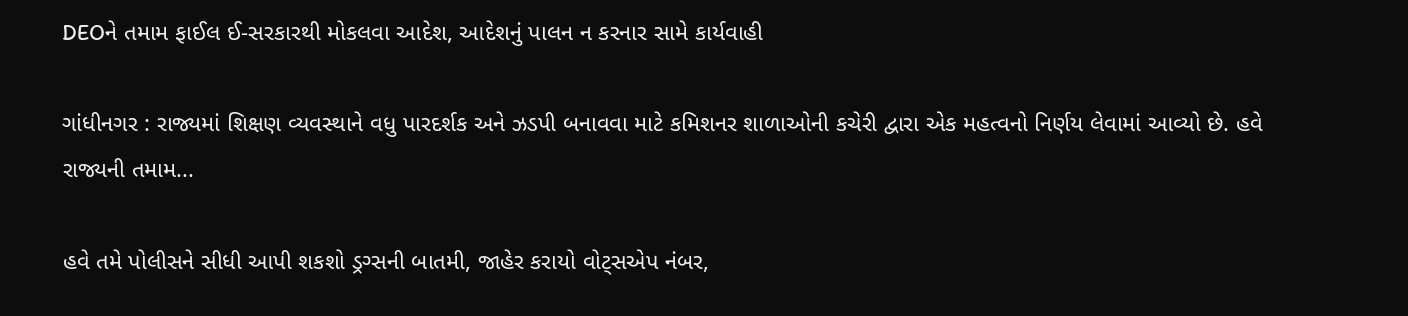DEOને તમામ ફાઈલ ઈ-સરકારથી મોકલવા આદેશ, આદેશનું પાલન ન કરનાર સામે કાર્યવાહી

ગાંધીનગર : રાજ્યમાં શિક્ષણ વ્યવસ્થાને વધુ પારદર્શક અને ઝડપી બનાવવા માટે કમિશનર શાળાઓની કચેરી દ્વારા એક મહત્વનો નિર્ણય લેવામાં આવ્યો છે. હવે રાજ્યની તમામ...

હવે તમે પોલીસને સીધી આપી શકશો ડ્રગ્સની બાતમી, જાહેર કરાયો વોટ્સએપ નંબર,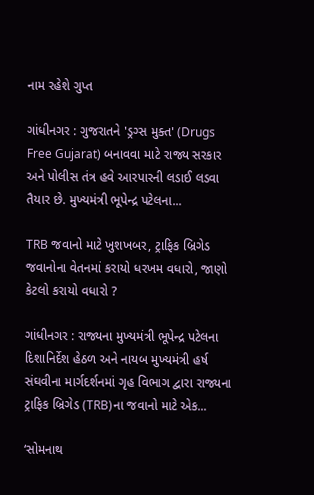નામ રહેશે ગુપ્ત

ગાંધીનગર : ગુજરાતને 'ડ્રગ્સ મુક્ત' (Drugs Free Gujarat) બનાવવા માટે રાજ્ય સરકાર અને પોલીસ તંત્ર હવે આરપારની લડાઈ લડવા તૈયાર છે. મુખ્યમંત્રી ભૂપેન્દ્ર પટેલના...

TRB જવાનો માટે ખુશખબર, ટ્રાફિક બ્રિગેડ જવાનોના વેતનમાં કરાયો ધરખમ વધારો, જાણો કેટલો કરાયો વધારો ?

ગાંધીનગર : રાજ્યના મુખ્યમંત્રી ભૂપેન્દ્ર પટેલના દિશાનિર્દેશ હેઠળ અને નાયબ મુખ્યમંત્રી હર્ષ સંઘવીના માર્ગદર્શનમાં ગૃહ વિભાગ દ્વારા રાજ્યના ટ્રાફિક બ્રિગેડ (TRB)ના જવાનો માટે એક...

‘સોમનાથ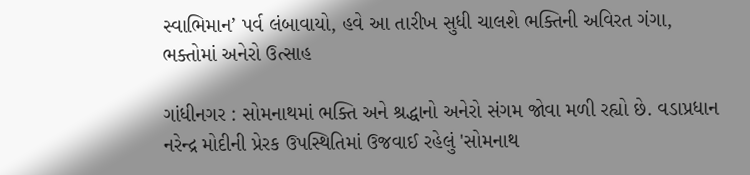સ્વાભિમાન’ પર્વ લંબાવાયો, હવે આ તારીખ સુધી ચાલશે ભક્તિની અવિરત ગંગા, ભક્તોમાં અનેરો ઉત્સાહ

ગાંધીનગર : સોમનાથમાં ભક્તિ અને શ્રદ્ધાનો અનેરો સંગમ જોવા મળી રહ્યો છે. વડાપ્રધાન નરેન્દ્ર મોદીની પ્રેરક ઉપસ્થિતિમાં ઉજવાઈ રહેલું 'સોમનાથ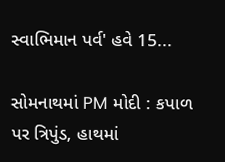સ્વાભિમાન પર્વ' હવે 15...

સોમનાથમાં PM મોદી : કપાળ પર ત્રિપુંડ, હાથમાં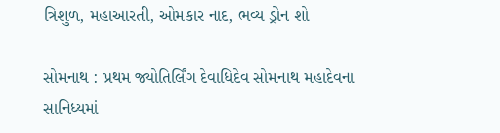ત્રિશુળ, મહાઆરતી, ઓમકાર નાદ, ભવ્ય ડ્રોન શો

સોમનાથ : પ્રથમ જ્યોતિર્લિંગ દેવાધિદેવ સોમનાથ મહાદેવના સાનિધ્યમાં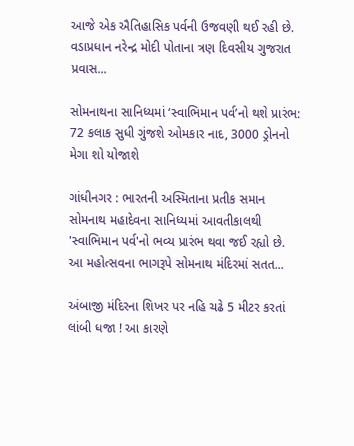આજે એક ઐતિહાસિક પર્વની ઉજવણી થઈ રહી છે. વડાપ્રધાન નરેન્દ્ર મોદી પોતાના ત્રણ દિવસીય ગુજરાત પ્રવાસ...

સોમનાથના સાનિધ્યમાં ‘સ્વાભિમાન પર્વ’નો થશે પ્રારંભ: 72 કલાક સુધી ગુંજશે ઓમકાર નાદ, 3000 ડ્રોનનો મેગા શો યોજાશે

ગાંધીનગર : ભારતની અસ્મિતાના પ્રતીક સમાન સોમનાથ મહાદેવના સાનિધ્યમાં આવતીકાલથી 'સ્વાભિમાન પર્વ'નો ભવ્ય પ્રારંભ થવા જઈ રહ્યો છે. આ મહોત્સવના ભાગરૂપે સોમનાથ મંદિરમાં સતત...

અંબાજી મંદિરના શિખર પર નહિ ચઢે 5 મીટર કરતાં લાંબી ધજા ! આ કારણે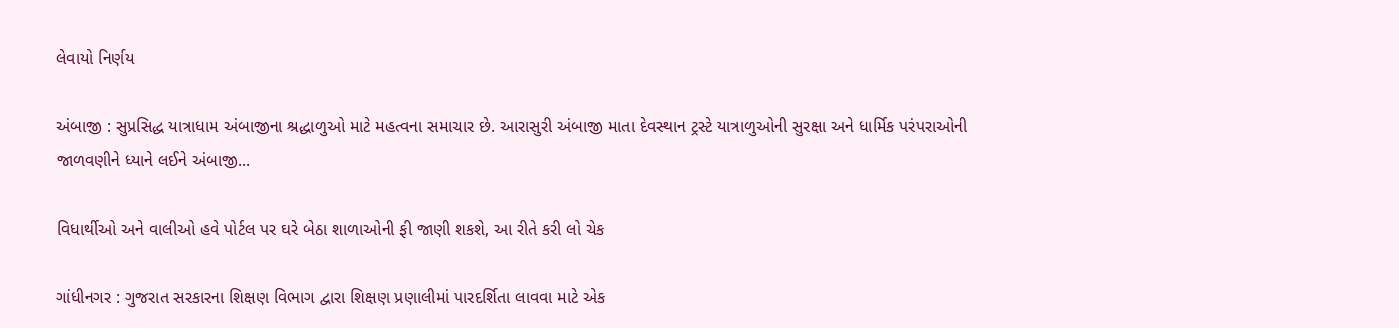લેવાયો નિર્ણય

અંબાજી : સુપ્રસિદ્ધ યાત્રાધામ અંબાજીના શ્રદ્ધાળુઓ માટે મહત્વના સમાચાર છે. આરાસુરી અંબાજી માતા દેવસ્થાન ટ્રસ્ટે યાત્રાળુઓની સુરક્ષા અને ધાર્મિક પરંપરાઓની જાળવણીને ધ્યાને લઈને અંબાજી...

વિધાર્થીઓ અને વાલીઓ હવે પોર્ટલ પર ઘરે બેઠા શાળાઓની ફી જાણી શકશે, આ રીતે કરી લો ચેક

ગાંધીનગર : ગુજરાત સરકારના શિક્ષણ વિભાગ દ્વારા શિક્ષણ પ્રણાલીમાં પારદર્શિતા લાવવા માટે એક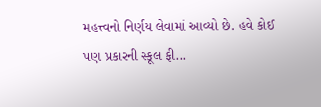મહત્ત્વનો નિર્ણય લેવામાં આવ્યો છે. હવે કોઈ પણ પ્રકારની સ્કૂલ ફી...